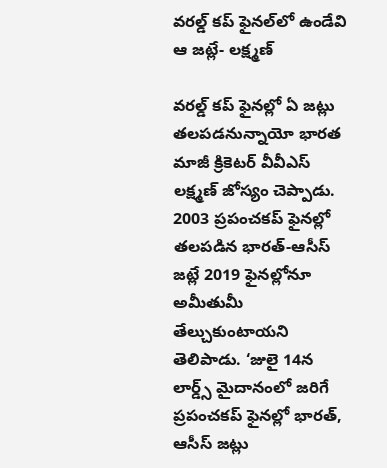వరల్డ్ కప్‌ ఫైనల్‌లో ఉండేవి ఆ జట్లే- లక్ష్మణ్

వరల్డ్ కప్ ఫైనల్లో ఏ జట్లు తలపడనున్నాయో భారత మాజీ క్రికెటర్‌ వీవీఎస్‌ లక్ష్మణ్‌ జోస్యం చెప్పాడు.  2003 ప్రపంచకప్‌ ఫైనల్లో తలపడిన భారత్‌-ఆసీస్‌ జట్లే 2019 ఫైనల్లోనూ అమీతుమీ తేల్చుకుంటాయని తెలిపాడు. ‘జులై 14న లార్డ్స్‌ మైదానంలో జరిగే ప్రపంచకప్‌ ఫైనల్లో భారత్‌, ఆసీస్‌ జట్లు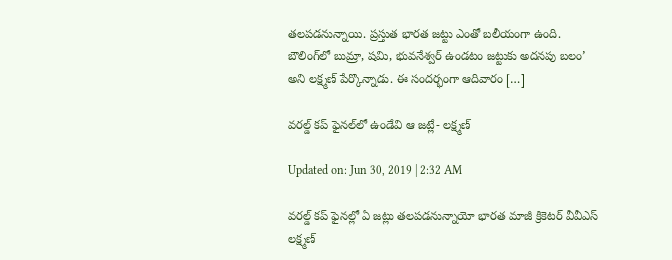తలపడనున్నాయి. ప్రస్తుత భారత జట్టు ఎంతో బలీయంగా ఉంది. బౌలింగ్‌లో బుమ్రా, షమి, భువనేశ్వర్‌ ఉండటం జట్టుకు అదనపు బలం’ అని లక్ష్మణ్‌ పేర్కొన్నాడు. ఈ సందర్భంగా ఆదివారం […]

వరల్డ్ కప్‌ ఫైనల్‌లో ఉండేవి ఆ జట్లే- లక్ష్మణ్

Updated on: Jun 30, 2019 | 2:32 AM

వరల్డ్ కప్ ఫైనల్లో ఏ జట్లు తలపడనున్నాయో భారత మాజీ క్రికెటర్‌ వీవీఎస్‌ లక్ష్మణ్‌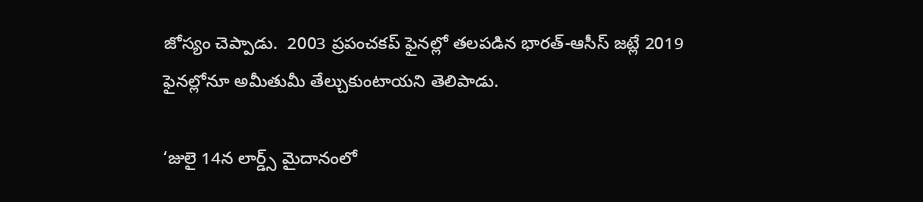జోస్యం చెప్పాడు.  2003 ప్రపంచకప్‌ ఫైనల్లో తలపడిన భారత్‌-ఆసీస్‌ జట్లే 2019 ఫైనల్లోనూ అమీతుమీ తేల్చుకుంటాయని తెలిపాడు.

‘జులై 14న లార్డ్స్‌ మైదానంలో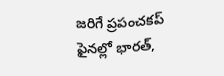జరిగే ప్రపంచకప్‌ ఫైనల్లో భారత్‌,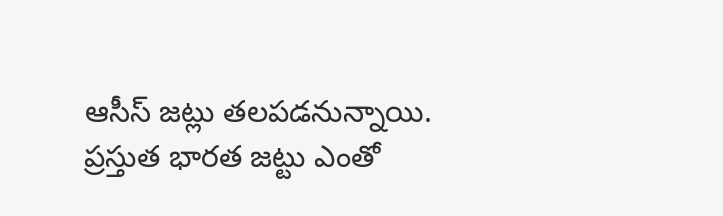ఆసీస్‌ జట్లు తలపడనున్నాయి. ప్రస్తుత భారత జట్టు ఎంతో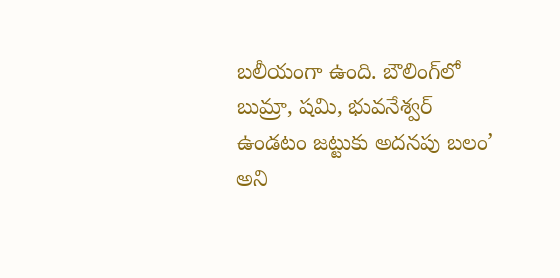బలీయంగా ఉంది. బౌలింగ్‌లో బుమ్రా, షమి, భువనేశ్వర్‌ ఉండటం జట్టుకు అదనపు బలం’ అని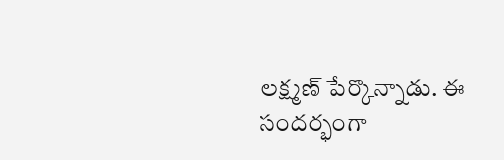లక్ష్మణ్‌ పేర్కొన్నాడు. ఈ సందర్భంగా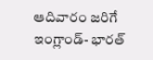ఆదివారం జరిగే ఇంగ్లాండ్‌- భారత్‌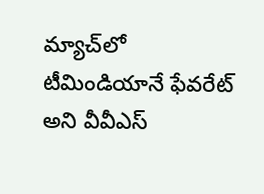మ్యాచ్‌లో టీమిండియానే ఫేవరేట్‌ అని వీవీఎస్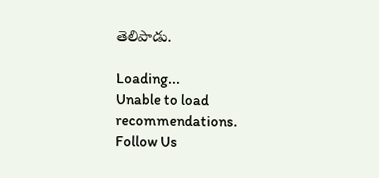తెలిపాడు.

Loading...
Unable to load recommendations.
Follow Us